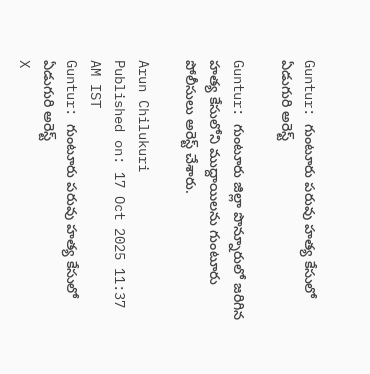Guntur: గుంటూరు పరువు హత్య కేసులో ఏడుగురి అరెస్ట్

Guntur: గుంటూరు జిల్లా పొన్నూరులో జరిగిన హత్య కేసులోని ముద్దాయిలను గుంటూరు పోలీసులు అరెస్ట్ చేశారు.

Arun Chilukuri
Published on: 17 Oct 2025 11:37 AM IST
Guntur: గుంటూరు పరువు హత్య కేసులో ఏడుగురి అరెస్ట్
X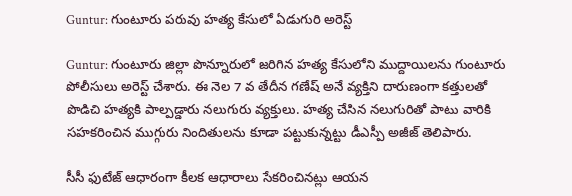Guntur: గుంటూరు పరువు హత్య కేసులో ఏడుగురి అరెస్ట్

Guntur: గుంటూరు జిల్లా పొన్నూరులో జరిగిన హత్య కేసులోని ముద్దాయిలను గుంటూరు పోలీసులు అరెస్ట్ చేశారు. ఈ నెల 7 వ తేదీన గణేష్‌ అనే వ్యక్తిని దారుణంగా కత్తులతో పొడిచి హత్యకి పాల్పడ్డారు నలుగురు వ్యక్తులు. హత్య చేసిన నలుగురితో పాటు వారికి సహకరించిన ముగ్గురు నిందితులను కూడా పట్టుకున్నట్టు డీఎస్పీ అజీజ్ తెలిపారు.

సీసీ ఫుటేజ్ ఆధారంగా కీలక ఆధారాలు సేకరించినట్లు ఆయన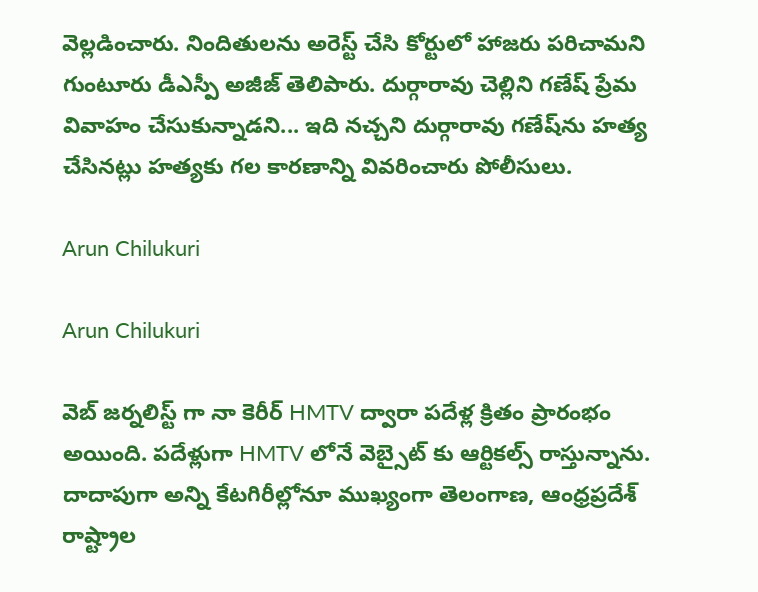వెల్లడించారు. నిందితులను అరెస్ట్ చేసి కోర్టులో హాజరు పరిచామని గుంటూరు డీఎస్పీ అజీజ్ తెలిపారు. దుర్గారావు చెల్లిని గణేష్ ప్రేమ వివాహం చేసుకున్నాడని... ఇది నచ్చని దుర్గారావు గణేష్‌ను హత్య చేసినట్లు హత్యకు గల కారణాన్ని వివరించారు పోలీసులు.

Arun Chilukuri

Arun Chilukuri

వెబ్ జర్నలిస్ట్ గా నా కెరీర్ HMTV ద్వారా పదేళ్ల క్రితం ప్రారంభం అయింది. పదేళ్లుగా HMTV లోనే వెబ్సైట్ కు ఆర్టికల్స్ రాస్తున్నాను. దాదాపుగా అన్ని కేటగిరీల్లోనూ ముఖ్యంగా తెలంగాణ, ఆంధ్రప్రదేశ్ రాష్ట్రాల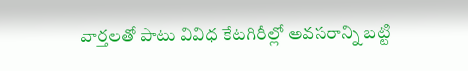వార్తలతో పాటు వివిధ కేటగిరీల్లో అవసరాన్ని బట్టి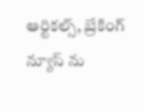ఆర్టికల్స్, బ్రేకింగ్ న్యూస్ ను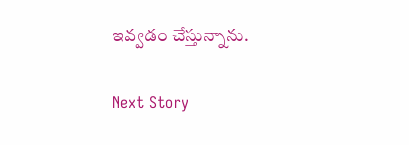ఇవ్వడం చేస్తున్నాను.

Next Story